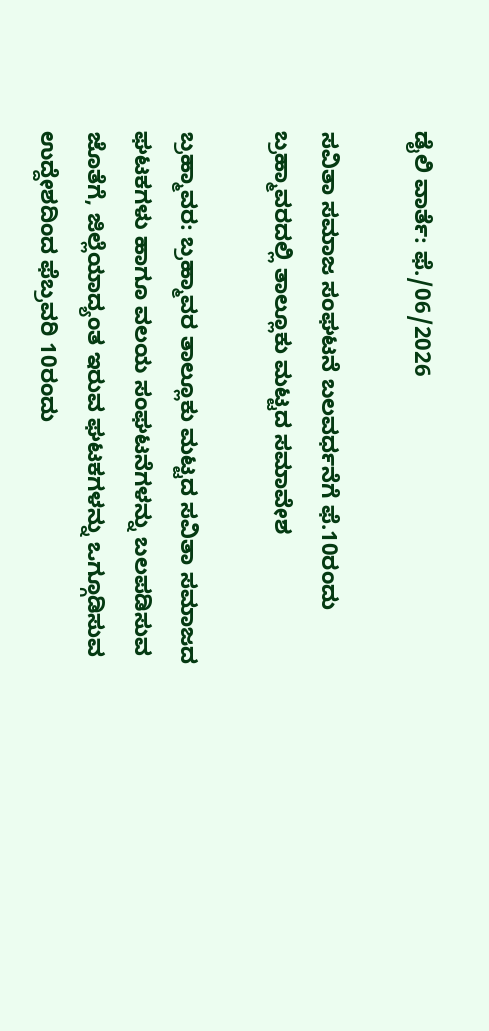ಡೈಲಿ ವಾರ್ತೆ: ಫೆ./06/2026

ಸವಿತಾ ಸಮಾಜ ಸಂಘಟನೆ ಬಲವರ್ಧನೆಗೆ ಫೆ.10ರಂದು ಬ್ರಹ್ಮಾವರದಲ್ಲಿ ತಾಲ್ಲೂಕು ಮಟ್ಟದ ಸಮಾವೇಶ

ಬ್ರಹ್ಮಾವರ: ಬ್ರಹ್ಮಾವರ ತಾಲ್ಲೂಕು ಮಟ್ಟದ ಸವಿತಾ ಸಮಾಜದ ಘಟಕಗಳು ಹಾಗೂ ವಲಯ ಸಂಘಟನೆಗಳನ್ನು ಬಲಪಡಿಸುವ ಜೊತೆಗೆ, ಜಿಲ್ಲೆಯಾದ್ಯಂತ ಇರುವ ಘಟಕಗಳನ್ನು ಒಗ್ಗೂಡಿಸುವ ಉದ್ದೇಶದಿಂದ ಫೆಬ್ರವರಿ 10ರಂದು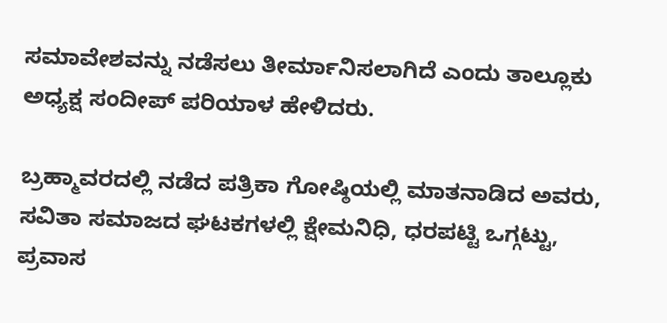ಸಮಾವೇಶವನ್ನು ನಡೆಸಲು ತೀರ್ಮಾನಿಸಲಾಗಿದೆ ಎಂದು ತಾಲ್ಲೂಕು ಅಧ್ಯಕ್ಷ ಸಂದೀಪ್ ಪರಿಯಾಳ ಹೇಳಿದರು.

ಬ್ರಹ್ಮಾವರದಲ್ಲಿ ನಡೆದ ಪತ್ರಿಕಾ ಗೋಷ್ಠಿಯಲ್ಲಿ ಮಾತನಾಡಿದ ಅವರು, ಸವಿತಾ ಸಮಾಜದ ಘಟಕಗಳಲ್ಲಿ ಕ್ಷೇಮನಿಧಿ, ಧರಪಟ್ಟಿ ಒಗ್ಗಟ್ಟು, ಪ್ರವಾಸ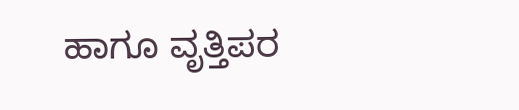ಹಾಗೂ ವೃತ್ತಿಪರ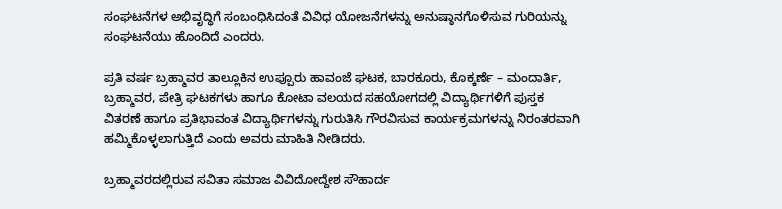ಸಂಘಟನೆಗಳ ಅಭಿವೃದ್ಧಿಗೆ ಸಂಬಂಧಿಸಿದಂತೆ ವಿವಿಧ ಯೋಜನೆಗಳನ್ನು ಅನುಷ್ಠಾನಗೊಳಿಸುವ ಗುರಿಯನ್ನು ಸಂಘಟನೆಯು ಹೊಂದಿದೆ ಎಂದರು.

ಪ್ರತಿ ವರ್ಷ ಬ್ರಹ್ಮಾವರ ತಾಲ್ಲೂಕಿನ ಉಪ್ಪೂರು ಹಾವಂಜೆ ಘಟಕ, ಬಾರಕೂರು, ಕೊಕ್ಕರ್ಣೆ – ಮಂದಾರ್ತಿ, ಬ್ರಹ್ಮಾವರ, ಪೇತ್ರಿ ಘಟಕಗಳು ಹಾಗೂ ಕೋಟಾ ವಲಯದ ಸಹಯೋಗದಲ್ಲಿ ವಿದ್ಯಾರ್ಥಿಗಳಿಗೆ ಪುಸ್ತಕ ವಿತರಣೆ ಹಾಗೂ ಪ್ರತಿಭಾವಂತ ವಿದ್ಯಾರ್ಥಿಗಳನ್ನು ಗುರುತಿಸಿ ಗೌರವಿಸುವ ಕಾರ್ಯಕ್ರಮಗಳನ್ನು ನಿರಂತರವಾಗಿ ಹಮ್ಮಿಕೊಳ್ಳಲಾಗುತ್ತಿದೆ ಎಂದು ಅವರು ಮಾಹಿತಿ ನೀಡಿದರು.

ಬ್ರಹ್ಮಾವರದಲ್ಲಿರುವ ಸವಿತಾ ಸಮಾಜ ವಿವಿದೋದ್ದೇಶ ಸೌಹಾರ್ದ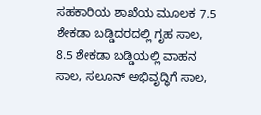ಸಹಕಾರಿಯ ಶಾಖೆಯ ಮೂಲಕ 7.5 ಶೇಕಡಾ ಬಡ್ಡಿದರದಲ್ಲಿ ಗೃಹ ಸಾಲ, 8.5 ಶೇಕಡಾ ಬಡ್ಡಿಯಲ್ಲಿ ವಾಹನ ಸಾಲ, ಸಲೂನ್ ಅಭಿವೃದ್ಧಿಗೆ ಸಾಲ,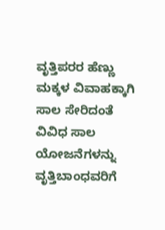ವೃತ್ತಿಪರರ ಹೆಣ್ಣು ಮಕ್ಕಳ ವಿವಾಹಕ್ಕಾಗಿ ಸಾಲ ಸೇರಿದಂತೆ ವಿವಿಧ ಸಾಲ ಯೋಜನೆಗಳನ್ನು ವೃತ್ತಿಬಾಂಧವರಿಗೆ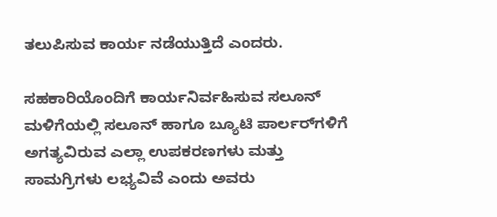ತಲುಪಿಸುವ ಕಾರ್ಯ ನಡೆಯುತ್ತಿದೆ ಎಂದರು.

ಸಹಕಾರಿಯೊಂದಿಗೆ ಕಾರ್ಯನಿರ್ವಹಿಸುವ ಸಲೂನ್ ಮಳಿಗೆಯಲ್ಲಿ ಸಲೂನ್ ಹಾಗೂ ಬ್ಯೂಟಿ ಪಾರ್ಲರ್‌ಗಳಿಗೆ ಅಗತ್ಯವಿರುವ ಎಲ್ಲಾ ಉಪಕರಣಗಳು ಮತ್ತು ಸಾಮಗ್ರಿಗಳು ಲಭ್ಯವಿವೆ ಎಂದು ಅವರು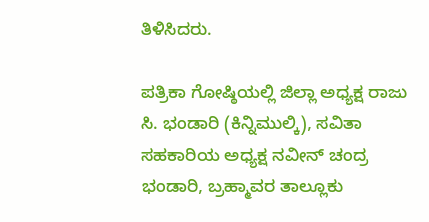ತಿಳಿಸಿದರು.

ಪತ್ರಿಕಾ ಗೋಷ್ಠಿಯಲ್ಲಿ ಜಿಲ್ಲಾ ಅಧ್ಯಕ್ಷ ರಾಜು ಸಿ. ಭಂಡಾರಿ (ಕಿನ್ನಿಮುಲ್ಕಿ), ಸವಿತಾ ಸಹಕಾರಿಯ ಅಧ್ಯಕ್ಷ ನವೀನ್ ಚಂದ್ರ ಭಂಡಾರಿ, ಬ್ರಹ್ಮಾವರ ತಾಲ್ಲೂಕು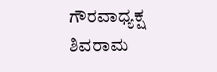ಗೌರವಾಧ್ಯಕ್ಷ ಶಿವರಾಮ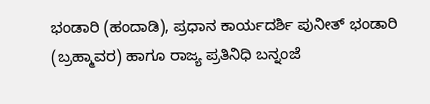ಭಂಡಾರಿ (ಹಂದಾಡಿ), ಪ್ರಧಾನ ಕಾರ್ಯದರ್ಶಿ ಪುನೀತ್ ಭಂಡಾರಿ (ಬ್ರಹ್ಮಾವರ) ಹಾಗೂ ರಾಜ್ಯ ಪ್ರತಿನಿಧಿ ಬನ್ನಂಜೆ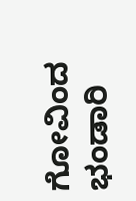ಗೋವಿಂದ ಭಂಡಾರಿ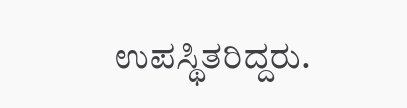ಉಪಸ್ಥಿತರಿದ್ದರು.